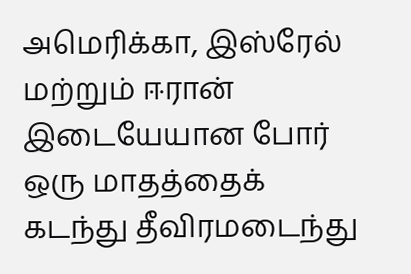அமெரிக்கா, இஸ்ரேல் மற்றும் ஈரான் இடையேயான போர் ஒரு மாதத்தைக் கடந்து தீவிரமடைந்து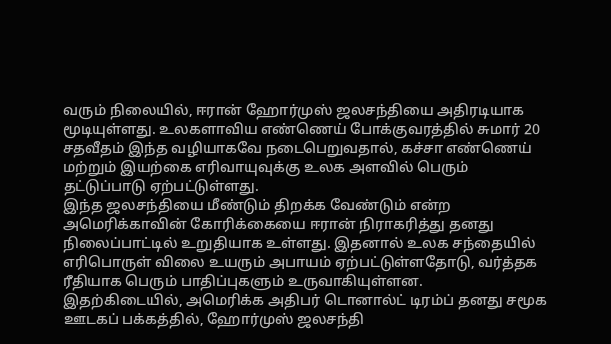வரும் நிலையில், ஈரான் ஹோர்முஸ் ஜலசந்தியை அதிரடியாக மூடியுள்ளது. உலகளாவிய எண்ணெய் போக்குவரத்தில் சுமார் 20 சதவீதம் இந்த வழியாகவே நடைபெறுவதால், கச்சா எண்ணெய் மற்றும் இயற்கை எரிவாயுவுக்கு உலக அளவில் பெரும் தட்டுப்பாடு ஏற்பட்டுள்ளது.
இந்த ஜலசந்தியை மீண்டும் திறக்க வேண்டும் என்ற அமெரிக்காவின் கோரிக்கையை ஈரான் நிராகரித்து தனது நிலைப்பாட்டில் உறுதியாக உள்ளது. இதனால் உலக சந்தையில் எரிபொருள் விலை உயரும் அபாயம் ஏற்பட்டுள்ளதோடு, வர்த்தக ரீதியாக பெரும் பாதிப்புகளும் உருவாகியுள்ளன.
இதற்கிடையில், அமெரிக்க அதிபர் டொனால்ட் டிரம்ப் தனது சமூக ஊடகப் பக்கத்தில், ஹோர்முஸ் ஜலசந்தி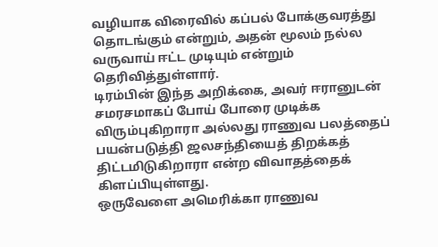வழியாக விரைவில் கப்பல் போக்குவரத்து தொடங்கும் என்றும், அதன் மூலம் நல்ல வருவாய் ஈட்ட முடியும் என்றும் தெரிவித்துள்ளார்.
டிரம்பின் இந்த அறிக்கை, அவர் ஈரானுடன் சமரசமாகப் போய் போரை முடிக்க விரும்புகிறாரா அல்லது ராணுவ பலத்தைப் பயன்படுத்தி ஜலசந்தியைத் திறக்கத் திட்டமிடுகிறாரா என்ற விவாதத்தைக் கிளப்பியுள்ளது.
ஒருவேளை அமெரிக்கா ராணுவ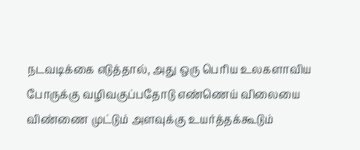நடவடிக்கை எடுத்தால், அது ஒரு பெரிய உலகளாவிய போருக்கு வழிவகுப்பதோடு எண்ணெய் விலையை விண்ணை முட்டும் அளவுக்கு உயர்த்தக்கூடும்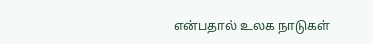என்பதால் உலக நாடுகள்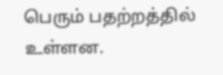பெரும் பதற்றத்தில் உள்ளன.